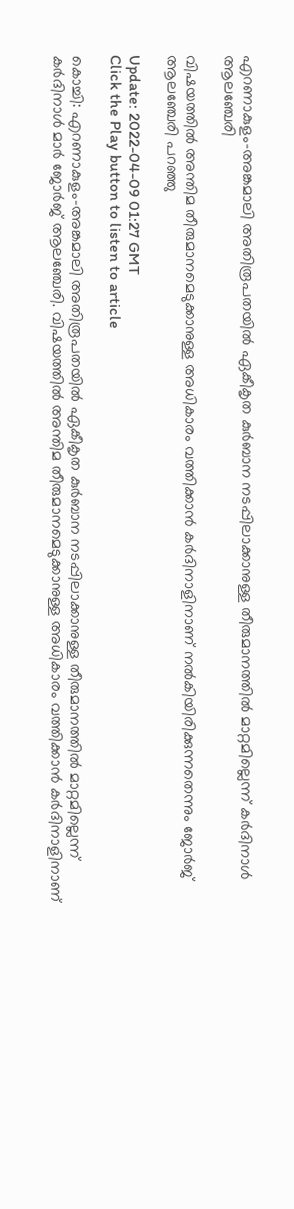എറണാകുളം-അങ്കമാലി അതിരൂപതയിൽ ഏകീകൃത കുർബാന നടപ്പിലാക്കാനുള്ള തീരുമാനത്തിൽ മാറ്റമില്ലെന്ന് കര്‍ദിനാള്‍ ആലഞ്ചേരി

വിഷയത്തിൽ അന്തിമ തീരുമാനമെടുക്കാനുള്ള അധികാരം വത്തിക്കാൻ കർദിനാളിനാണ് നൽകിയിരിക്കുന്നതെന്നും ജോർജ് ആലഞ്ചേരി പറഞ്ഞു

Update: 2022-04-09 01:27 GMT
Click the Play button to listen to article

കൊച്ചി: എറണാകുളം-അങ്കമാലി അതിരൂപതയിൽ ഏകീകൃത കുർബാന നടപ്പിലാക്കാനുള്ള തീരുമാനത്തിൽ മാറ്റമില്ലെന്ന് കർദിനാൾ മാർ ജോർജ് ആലഞ്ചേരി. വിഷയത്തിൽ അന്തിമ തീരുമാനമെടുക്കാനുള്ള അധികാരം വത്തിക്കാൻ കർദിനാളിനാണ്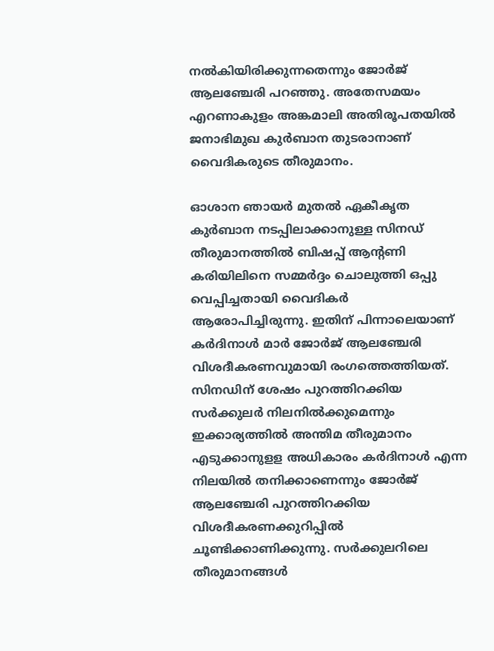നൽകിയിരിക്കുന്നതെന്നും ജോർജ് ആലഞ്ചേരി പറഞ്ഞു. അതേസമയം എറണാകുളം അങ്കമാലി അതിരൂപതയിൽ ജനാഭിമുഖ കുർബാന തുടരാനാണ് വൈദികരുടെ തീരുമാനം.

ഓശാന ഞായര്‍ മുതല്‍ ഏകീകൃത കുര്‍ബാന നടപ്പിലാക്കാനുള്ള സിനഡ് തീരുമാനത്തില്‍ ബിഷപ്പ് ആന്‍റണി കരിയിലിനെ സമ്മര്‍ദ്ദം ചൊലുത്തി ഒപ്പു വെപ്പിച്ചതായി വൈദികര്‍ ആരോപിച്ചിരുന്നു. ഇതിന് പിന്നാലെയാണ് കർദിനാൾ മാർ ജോർജ് ആലഞ്ചേരി വിശദീകരണവുമായി രംഗത്തെത്തിയത്. സിനഡിന് ശേഷം പുറത്തിറക്കിയ സർക്കുലർ നിലനിൽക്കുമെന്നും ഇക്കാര്യത്തിൽ അന്തിമ തീരുമാനം എടുക്കാനുളള അധികാരം കർദിനാൾ എന്ന നിലയിൽ തനിക്കാണെന്നും ജോർജ് ആലഞ്ചേരി പുറത്തിറക്കിയ വിശദീകരണക്കുറിപ്പിൽ ചൂണ്ടിക്കാണിക്കുന്നു. സർക്കുലറിലെ തീരുമാനങ്ങൾ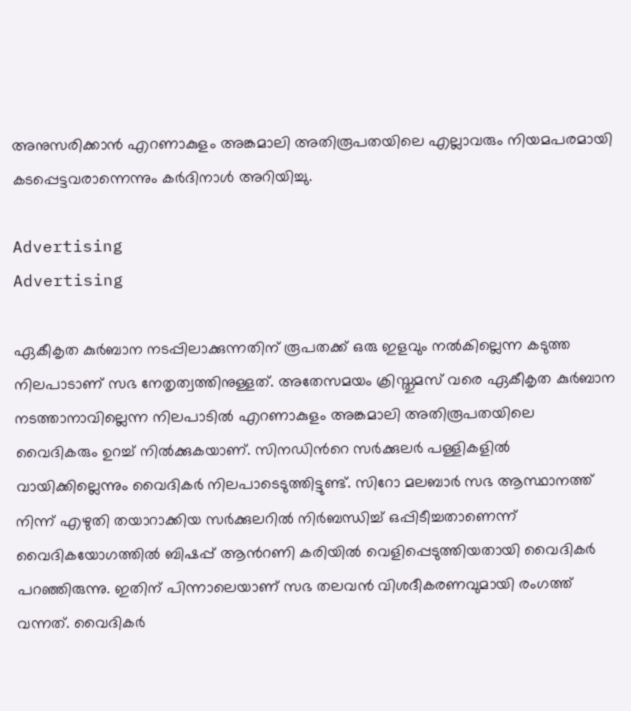അനുസരിക്കാൻ എറണാകുളം അങ്കമാലി അതിരൂപതയിലെ എല്ലാവരും നിയമപരമായി കടപ്പെട്ടവരാന്നെന്നും കർദിനാൾ അറിയിച്ചു.

Advertising
Advertising

ഏകീകൃത കുർബാന നടപ്പിലാക്കുന്നതിന് രൂപതക്ക് ഒരു ഇളവും നൽകില്ലെന്ന കടുത്ത നിലപാടാണ് സഭ നേതൃത്വത്തിനുള്ളത്. അതേസമയം ക്രിസ്തുമസ് വരെ ഏകീകൃത കുർബാന നടത്താനാവില്ലെന്ന നിലപാടിൽ എറണാകുളം അങ്കമാലി അതിരൂപതയിലെ വൈദികരും ഉറച്ച് നിൽക്കുകയാണ്. സിനഡിന്‍റെ സർക്കുലർ പള്ളികളിൽ വായിക്കില്ലെന്നും വൈദികർ നിലപാടെടുത്തിട്ടുണ്ട്. സിറോ മലബാര്‍ സഭ ആസ്ഥാനത്ത് നിന്ന് എഴുതി തയാറാക്കിയ സര്‍ക്കുലറില്‍ നിര്‍ബന്ധിച്ച് ഒപ്പിടീച്ചതാണെന്ന് വൈദികയോഗത്തില്‍ ബിഷപ്പ് ആന്‍റണി കരിയില്‍ വെളിപ്പെടുത്തിയതായി വൈദികര്‍ പറഞ്ഞിരുന്നു. ഇതിന് പിന്നാലെയാണ് സഭ തലവൻ വിശദീകരണവുമായി രംഗത്ത് വന്നത്. വൈദികർ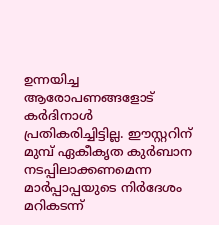ഉന്നയിച്ച ആരോപണങ്ങളോട് കർദിനാൾ പ്രതികരിച്ചിട്ടില്ല. ഈസ്റ്ററിന് മുമ്പ് ഏകീകൃത കുര്‍ബാന നടപ്പിലാക്കണമെന്ന മാർപ്പാപ്പയുടെ നിര്‍ദേശം മറികടന്ന്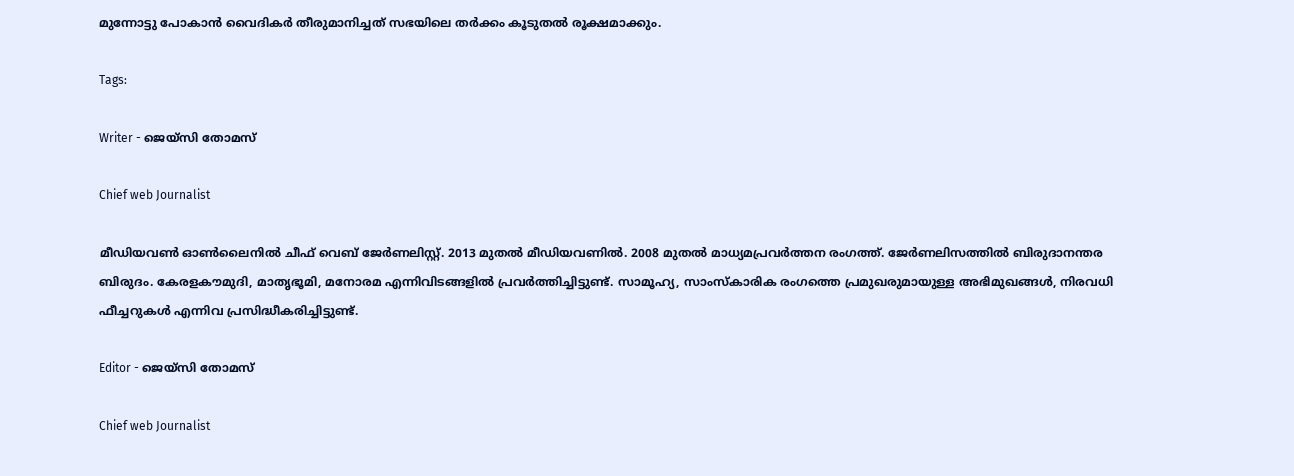മുന്നോട്ടു പോകാന്‍ വൈദികര്‍ തീരുമാനിച്ചത് സഭയിലെ തര്‍ക്കം കൂടുതല്‍ രൂക്ഷമാക്കും.

Tags:

Writer - ജെയ്സി തോമസ്

Chief web Journalist

മീഡിയവൺ ഓൺലൈനിൽ ചീഫ് വെബ് ജേർണലിസ്റ്റ്. 2013 മുതൽ മീഡിയവണിൽ. 2008 മുതൽ മാധ്യമപ്രവർത്തന രംഗത്ത്. ജേർണലിസത്തിൽ ബിരുദാനന്തര ബിരുദം. കേരളകൗമുദി, മാതൃഭൂമി, മനോരമ എന്നിവിടങ്ങളിൽ പ്രവർത്തിച്ചിട്ടുണ്ട്. സാമൂഹ്യ, സാംസ്‌കാരിക രംഗത്തെ പ്രമുഖരുമായുള്ള അഭിമുഖങ്ങൾ, നിരവധി ഫീച്ചറുകൾ എന്നിവ പ്രസിദ്ധീകരിച്ചിട്ടുണ്ട്.

Editor - ജെയ്സി തോമസ്

Chief web Journalist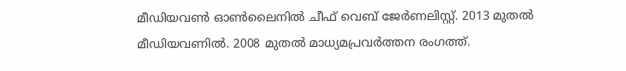മീഡിയവൺ ഓൺലൈനിൽ ചീഫ് വെബ് ജേർണലിസ്റ്റ്. 2013 മുതൽ മീഡിയവണിൽ. 2008 മുതൽ മാധ്യമപ്രവർത്തന രംഗത്ത്.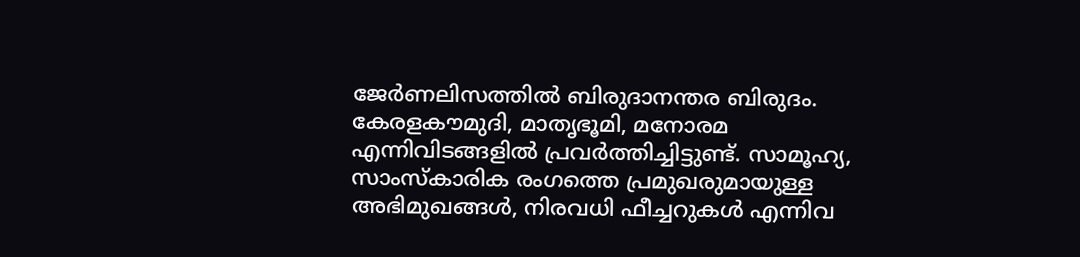ജേർണലിസത്തിൽ ബിരുദാനന്തര ബിരുദം. കേരളകൗമുദി, മാതൃഭൂമി, മനോരമ എന്നിവിടങ്ങളിൽ പ്രവർത്തിച്ചിട്ടുണ്ട്. സാമൂഹ്യ, സാംസ്‌കാരിക രംഗത്തെ പ്രമുഖരുമായുള്ള അഭിമുഖങ്ങൾ, നിരവധി ഫീച്ചറുകൾ എന്നിവ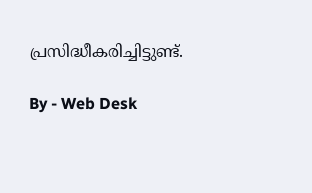പ്രസിദ്ധീകരിച്ചിട്ടുണ്ട്.

By - Web Desk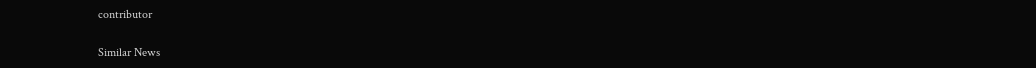contributor

Similar News